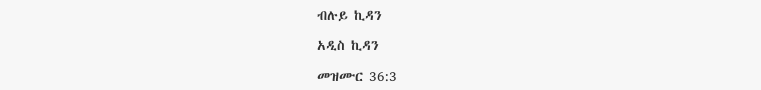ብሉይ ኪዳን

አዲስ ኪዳን

መዝሙር 36:3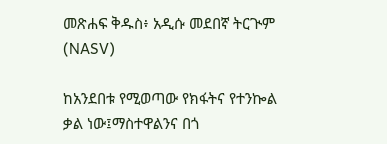መጽሐፍ ቅዱስ፥ አዲሱ መደበኛ ትርጒም (NASV)

ከአንደበቱ የሚወጣው የክፋትና የተንኰል ቃል ነው፤ማስተዋልንና በጎ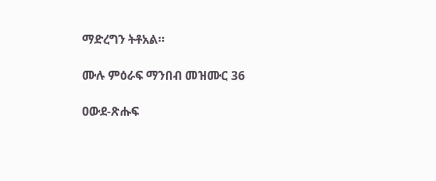ማድረግን ትቶአል።

ሙሉ ምዕራፍ ማንበብ መዝሙር 36

ዐውደ-ጽሑፍ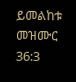ይመልከቱ መዝሙር 36:3